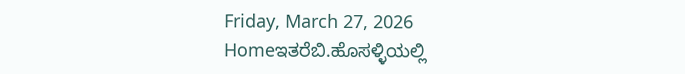Friday, March 27, 2026
Homeಇತರೆಬಿ.ಹೊಸಳ್ಳಿಯಲ್ಲಿ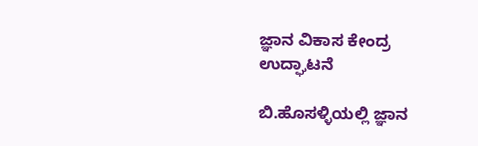ಜ್ಞಾನ ವಿಕಾಸ ಕೇಂದ್ರ ಉದ್ಘಾಟನೆ

ಬಿ.ಹೊಸಳ್ಳಿಯಲ್ಲಿ ಜ್ಞಾನ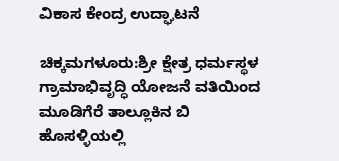ವಿಕಾಸ ಕೇಂದ್ರ ಉದ್ಘಾಟನೆ

ಚಿಕ್ಕಮಗಳೂರು:ಶ್ರೀ ಕ್ಷೇತ್ರ ಧರ್ಮಸ್ಥಳ ಗ್ರಾಮಾಭಿವೃದ್ಧಿ ಯೋಜನೆ ವತಿಯಿಂದ ಮೂಡಿಗೆರೆ ತಾಲ್ಲೂಕಿನ ಬಿ ಹೊಸಳ್ಳಿಯಲ್ಲಿ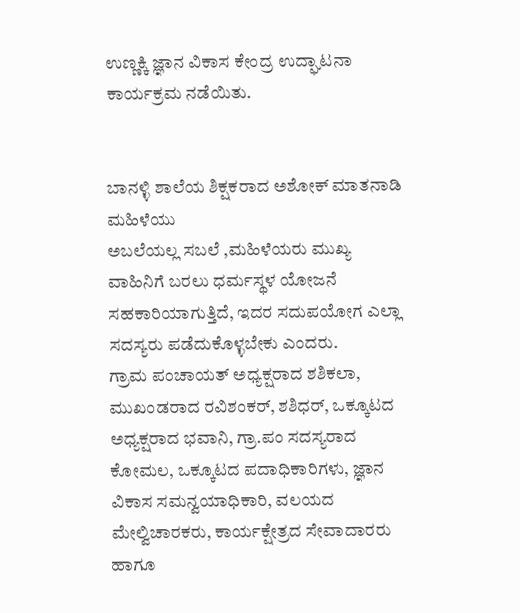ಉಣ್ಣಕ್ಕಿ ಜ್ಞಾನ ವಿಕಾಸ ಕೇಂದ್ರ ಉದ್ಘಾಟನಾ ಕಾರ್ಯಕ್ರಮ ನಡೆಯಿತು.


ಬಾನಳ್ಳಿ ಶಾಲೆಯ ಶಿಕ್ಷಕರಾದ ಅಶೋಕ್ ಮಾತನಾಡಿ ಮಹಿಳೆಯು
ಅಬಲೆಯಲ್ಲ ಸಬಲೆ ,ಮಹಿಳೆಯರು ಮುಖ್ಯ ವಾಹಿನಿಗೆ ಬರಲು ಧರ್ಮಸ್ಥಳ ಯೋಜನೆ ಸಹಕಾರಿಯಾಗುತ್ತಿದೆ, ಇದರ ಸದುಪಯೋಗ ಎಲ್ಲಾ ಸದಸ್ಯರು ಪಡೆದುಕೊಳ್ಳಬೇಕು ಎಂದರು.
ಗ್ರಾಮ ಪಂಚಾಯತ್ ಅಧ್ಯಕ್ಷರಾದ ಶಶಿಕಲಾ, ಮುಖಂಡರಾದ ರವಿಶಂಕರ್, ಶಶಿಧರ್, ಒಕ್ಕೂಟದ ಅಧ್ಯಕ್ಷರಾದ ಭವಾನಿ, ಗ್ರಾ.ಪಂ ಸದಸ್ಯರಾದ ಕೋಮಲ, ಒಕ್ಕೂಟದ ಪದಾಧಿಕಾರಿಗಳು, ಜ್ಞಾನ ವಿಕಾಸ ಸಮನ್ವಯಾಧಿಕಾರಿ, ವಲಯದ ಮೇಲ್ವಿಚಾರಕರು, ಕಾರ್ಯಕ್ಷೇತ್ರದ ಸೇವಾದಾರರು ಹಾಗೂ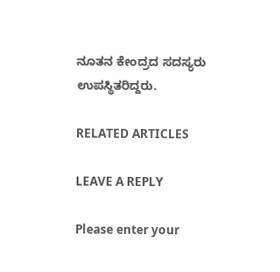ನೂತನ ಕೇಂದ್ರದ ಸದಸ್ಯರು ಉಪಸ್ಥಿತರಿದ್ದರು.

RELATED ARTICLES

LEAVE A REPLY

Please enter your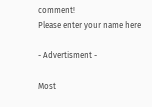comment!
Please enter your name here

- Advertisment -

Most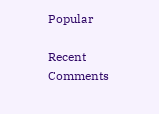Popular

Recent Comments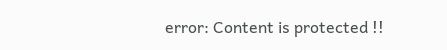error: Content is protected !!